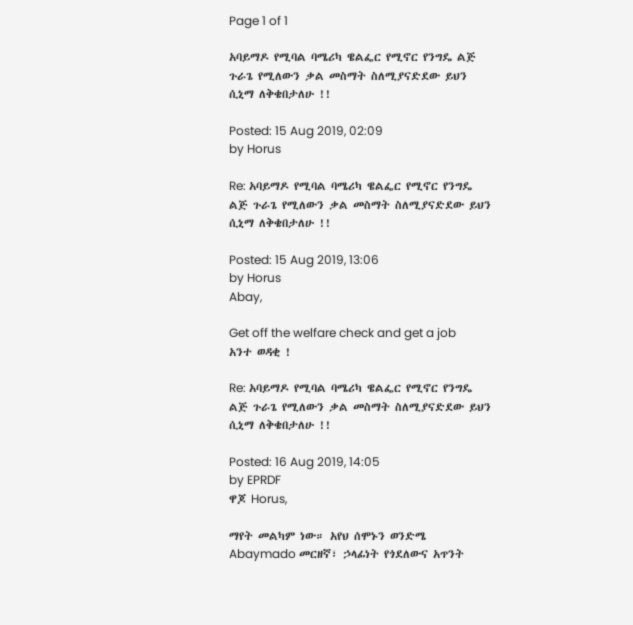Page 1 of 1

አባይማዶ የሚባል ባሜሪካ ዌልፌር የሚኖር የንግዴ ልጅ ጉራጌ የሚለውን ቃል መስማት ስለሚያናድደው ይህን ሲኒማ ለቅቄበታለሁ !!

Posted: 15 Aug 2019, 02:09
by Horus

Re: አባይማዶ የሚባል ባሜሪካ ዌልፌር የሚኖር የንግዴ ልጅ ጉራጌ የሚለውን ቃል መስማት ስለሚያናድደው ይህን ሲኒማ ለቅቄበታለሁ !!

Posted: 15 Aug 2019, 13:06
by Horus
Abay,

Get off the welfare check and get a job አንተ ወዳቂ !

Re: አባይማዶ የሚባል ባሜሪካ ዌልፌር የሚኖር የንግዴ ልጅ ጉራጌ የሚለውን ቃል መስማት ስለሚያናድደው ይህን ሲኒማ ለቅቄበታለሁ !!

Posted: 16 Aug 2019, 14:05
by EPRDF
ዋጆ Horus,

ማየት መልካም ነው። አየህ ሰሞኑን ወንድሜ Abaymado መርዘኛ፣ ኃላፊነት የጎደለውና አጥንት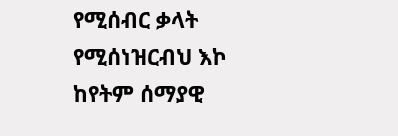የሚሰብር ቃላት የሚሰነዝርብህ እኮ ከየትም ሰማያዊ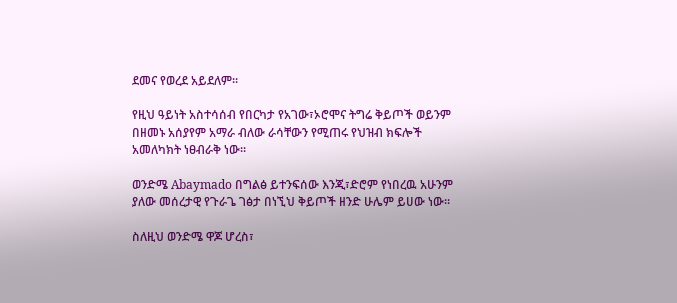ደመና የወረደ አይደለም።

የዚህ ዓይነት አስተሳሰብ የበርካታ የአገው፣ኦሮሞና ትግሬ ቅይጦች ወይንም በዘመኑ አሰያየም አማራ ብለው ራሳቸውን የሚጠሩ የህዝብ ክፍሎች አመለካክት ነፀብራቅ ነው።

ወንድሜ Abaymado በግልፅ ይተንፍሰው እንጂ፣ድሮም የነበረዉ አሁንም ያለው መሰረታዊ የጉራጌ ገፅታ በነኚህ ቅይጦች ዘንድ ሁሌም ይሀው ነው።

ስለዚህ ወንድሜ ዋጆ ሆረስ፣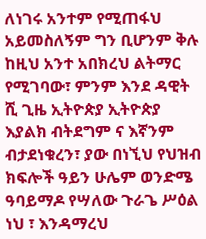ለነገሩ አንተም የሚጠፋህ አይመስለኝም ግን ቢሆንም ቅሉ ከዚህ አንተ አበክረህ ልትማር የሚገባው፣ ምንም እንደ ዳዊት ሺ ጊዜ ኢትዮጵያ ኢትዮጵያ እያልክ ብትደግም ና እኛንም ብታደነቁረን፣ ያው በነኚህ የህዝብ ክፍሎች ዓይን ሁሌም ወንድሜ ዓባይማዶ የሣለው ጉራጌ ሥዕል ነህ ፣ እንዳማረህ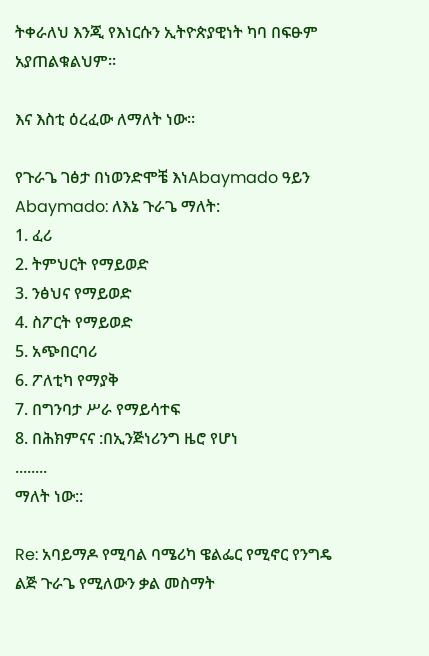ትቀራለህ እንጂ የእነርሱን ኢትዮጵያዊነት ካባ በፍፁም አያጠልቁልህም።

እና እስቲ ዕረፈው ለማለት ነው።

የጉራጌ ገፅታ በነወንድሞቼ እነAbaymado ዓይን
Abaymado: ለእኔ ጉራጌ ማለት:
1. ፈሪ
2. ትምህርት የማይወድ
3. ንፅህና የማይወድ
4. ስፖርት የማይወድ
5. አጭበርባሪ
6. ፖለቲካ የማያቅ
7. በግንባታ ሥራ የማይሳተፍ
8. በሕክምናና :በኢንጅነሪንግ ዜሮ የሆነ
........
ማለት ነው::

Re: አባይማዶ የሚባል ባሜሪካ ዌልፌር የሚኖር የንግዴ ልጅ ጉራጌ የሚለውን ቃል መስማት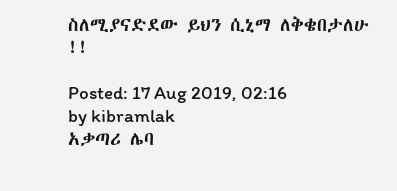ስለሚያናድደው ይህን ሲኒማ ለቅቄበታለሁ !!

Posted: 17 Aug 2019, 02:16
by kibramlak
አቃጣሪ ሌባ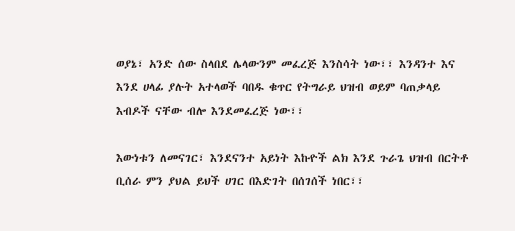ወያኔ፣ አንድ ሰው ስላበደ ሌላውንም መፈረጅ እንስሳት ነው፣፣ እንዳንተ እና እንደ ሀላፊ ያሉት አተላወች ባበዱ ቁጥር የትግራይ ህዝብ ወይም ባጠቃላይ እብዶች ናቸው ብሎ እንደመፈረጅ ነው፣፣

እውነቱን ለመናገር፣ እንደናንተ አይነት እኩዮች ልክ እንደ ጉራጌ ህዝብ በርትቶ ቢሰራ ምን ያህል ይህች ሀገር በእድገት በሰገሰች ነበር፣፣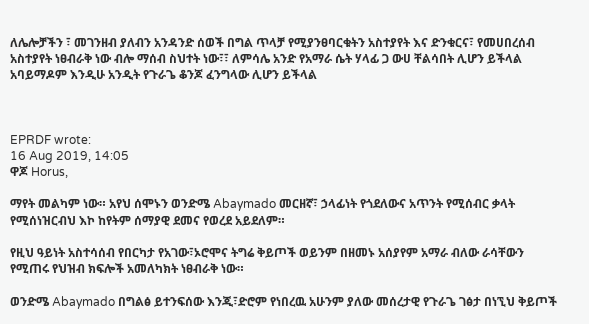ለሌሎቻችን ፣ መገንዘብ ያለብን አንዳንድ ሰወች በግል ጥላቻ የሚያንፀባርቁትን አስተያየት እና ድንቁርና፣ የመሀበረሰብ አስተያየት ነፀብራቅ ነው ብሎ ማሰብ ስህተት ነው፣፣ ለምሳሌ አንድ የአማራ ሴት ሃላፊ ጋ ውሀ ቸልሳበት ሊሆን ይችላል አባይማዶም እንዲሁ አንዲት የጉራጌ ቆንጆ ፈንግላው ሊሆን ይችላል



EPRDF wrote:
16 Aug 2019, 14:05
ዋጆ Horus,

ማየት መልካም ነው። አየህ ሰሞኑን ወንድሜ Abaymado መርዘኛ፣ ኃላፊነት የጎደለውና አጥንት የሚሰብር ቃላት የሚሰነዝርብህ እኮ ከየትም ሰማያዊ ደመና የወረደ አይደለም።

የዚህ ዓይነት አስተሳሰብ የበርካታ የአገው፣ኦሮሞና ትግሬ ቅይጦች ወይንም በዘመኑ አሰያየም አማራ ብለው ራሳቸውን የሚጠሩ የህዝብ ክፍሎች አመለካክት ነፀብራቅ ነው።

ወንድሜ Abaymado በግልፅ ይተንፍሰው እንጂ፣ድሮም የነበረዉ አሁንም ያለው መሰረታዊ የጉራጌ ገፅታ በነኚህ ቅይጦች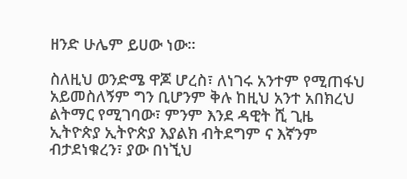ዘንድ ሁሌም ይሀው ነው።

ስለዚህ ወንድሜ ዋጆ ሆረስ፣ ለነገሩ አንተም የሚጠፋህ አይመስለኝም ግን ቢሆንም ቅሉ ከዚህ አንተ አበክረህ ልትማር የሚገባው፣ ምንም እንደ ዳዊት ሺ ጊዜ ኢትዮጵያ ኢትዮጵያ እያልክ ብትደግም ና እኛንም ብታደነቁረን፣ ያው በነኚህ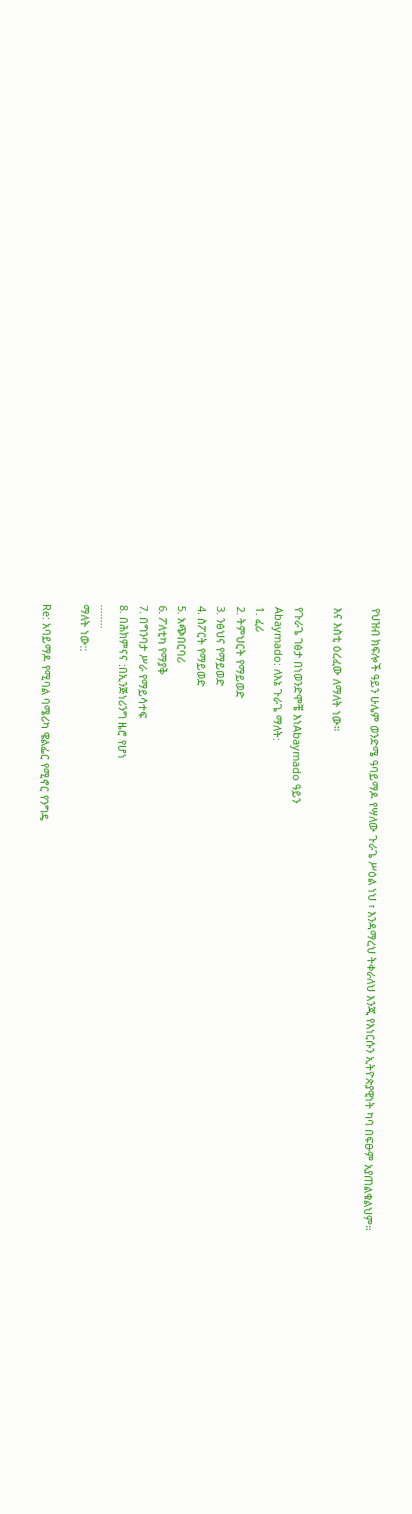የህዝብ ክፍሎች ዓይን ሁሌም ወንድሜ ዓባይማዶ የሣለው ጉራጌ ሥዕል ነህ ፣ እንዳማረህ ትቀራለህ እንጂ የእነርሱን ኢትዮጵያዊነት ካባ በፍፁም አያጠልቁልህም።

እና እስቲ ዕረፈው ለማለት ነው።

የጉራጌ ገፅታ በነወንድሞቼ እነAbaymado ዓይን
Abaymado: ለእኔ ጉራጌ ማለት:
1. ፈሪ
2. ትምህርት የማይወድ
3. ንፅህና የማይወድ
4. ስፖርት የማይወድ
5. አጭበርባሪ
6. ፖለቲካ የማያቅ
7. በግንባታ ሥራ የማይሳተፍ
8. በሕክምናና :በኢንጅነሪንግ ዜሮ የሆነ
........
ማለት ነው::

Re: አባይማዶ የሚባል ባሜሪካ ዌልፌር የሚኖር የንግዴ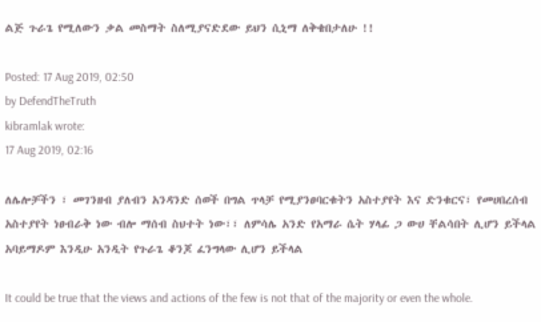ልጅ ጉራጌ የሚለውን ቃል መስማት ስለሚያናድደው ይህን ሲኒማ ለቅቄበታለሁ !!

Posted: 17 Aug 2019, 02:50
by DefendTheTruth
kibramlak wrote:
17 Aug 2019, 02:16

ለሌሎቻችን ፣ መገንዘብ ያለብን አንዳንድ ሰወች በግል ጥላቻ የሚያንፀባርቁትን አስተያየት እና ድንቁርና፣ የመሀበረሰብ አስተያየት ነፀብራቅ ነው ብሎ ማሰብ ስህተት ነው፣፣ ለምሳሌ አንድ የአማራ ሴት ሃላፊ ጋ ውሀ ቸልሳበት ሊሆን ይችላል አባይማዶም እንዲሁ አንዲት የጉራጌ ቆንጆ ፈንግላው ሊሆን ይችላል

It could be true that the views and actions of the few is not that of the majority or even the whole.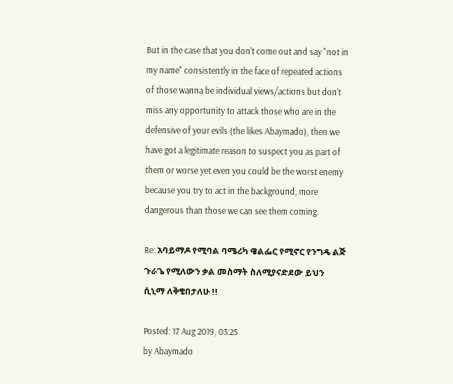But in the case that you don't come out and say "not in my name" consistently in the face of repeated actions of those wanna be individual views/actions but don't miss any opportunity to attack those who are in the defensive of your evils (the likes Abaymado), then we have got a legitimate reason to suspect you as part of them or worse yet even you could be the worst enemy because you try to act in the background, more dangerous than those we can see them coming.

Re: አባይማዶ የሚባል ባሜሪካ ዌልፌር የሚኖር የንግዴ ልጅ ጉራጌ የሚለውን ቃል መስማት ስለሚያናድደው ይህን ሲኒማ ለቅቄበታለሁ !!

Posted: 17 Aug 2019, 03:25
by Abaymado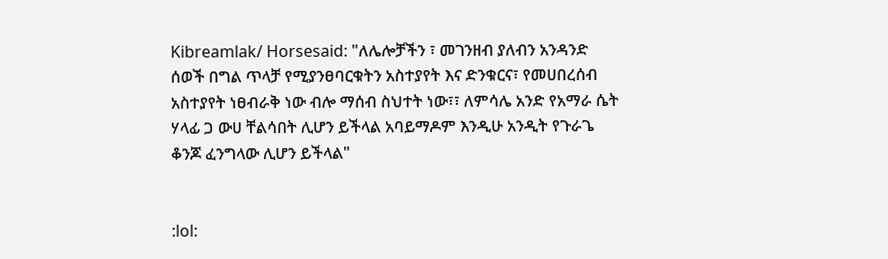Kibreamlak/ Horsesaid: "ለሌሎቻችን ፣ መገንዘብ ያለብን አንዳንድ ሰወች በግል ጥላቻ የሚያንፀባርቁትን አስተያየት እና ድንቁርና፣ የመሀበረሰብ አስተያየት ነፀብራቅ ነው ብሎ ማሰብ ስህተት ነው፣፣ ለምሳሌ አንድ የአማራ ሴት ሃላፊ ጋ ውሀ ቸልሳበት ሊሆን ይችላል አባይማዶም እንዲሁ አንዲት የጉራጌ ቆንጆ ፈንግላው ሊሆን ይችላል"


:lol: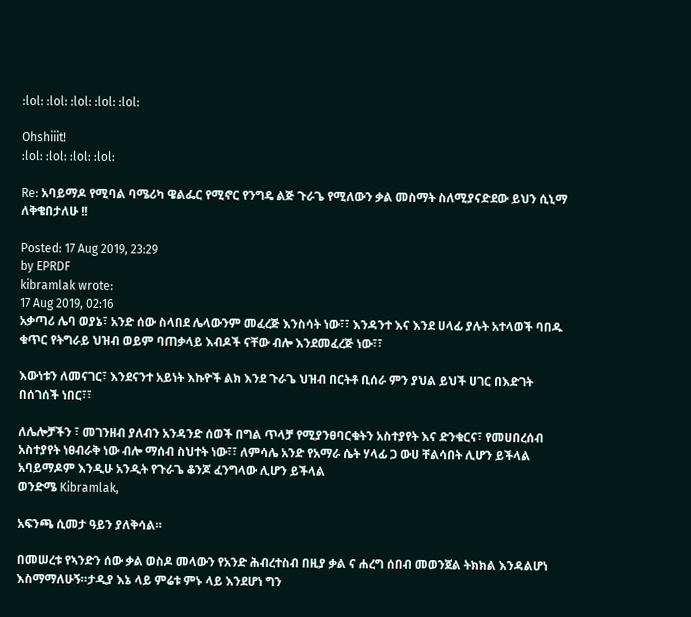:lol: :lol: :lol: :lol: :lol:

Ohshiiit!
:lol: :lol: :lol: :lol:

Re: አባይማዶ የሚባል ባሜሪካ ዌልፌር የሚኖር የንግዴ ልጅ ጉራጌ የሚለውን ቃል መስማት ስለሚያናድደው ይህን ሲኒማ ለቅቄበታለሁ !!

Posted: 17 Aug 2019, 23:29
by EPRDF
kibramlak wrote:
17 Aug 2019, 02:16
አቃጣሪ ሌባ ወያኔ፣ አንድ ሰው ስላበደ ሌላውንም መፈረጅ እንስሳት ነው፣፣ እንዳንተ እና እንደ ሀላፊ ያሉት አተላወች ባበዱ ቁጥር የትግራይ ህዝብ ወይም ባጠቃላይ እብዶች ናቸው ብሎ እንደመፈረጅ ነው፣፣

እውነቱን ለመናገር፣ እንደናንተ አይነት እኩዮች ልክ እንደ ጉራጌ ህዝብ በርትቶ ቢሰራ ምን ያህል ይህች ሀገር በእድገት በሰገሰች ነበር፣፣

ለሌሎቻችን ፣ መገንዘብ ያለብን አንዳንድ ሰወች በግል ጥላቻ የሚያንፀባርቁትን አስተያየት እና ድንቁርና፣ የመሀበረሰብ አስተያየት ነፀብራቅ ነው ብሎ ማሰብ ስህተት ነው፣፣ ለምሳሌ አንድ የአማራ ሴት ሃላፊ ጋ ውሀ ቸልሳበት ሊሆን ይችላል አባይማዶም እንዲሁ አንዲት የጉራጌ ቆንጆ ፈንግላው ሊሆን ይችላል
ወንድሜ Kibramlak,

አፍንጫ ሲመታ ዓይን ያለቅሳል።

በመሠረቱ የኣንድን ሰው ቃል ወስዶ መላውን የአንድ ሕብረተስብ በዚያ ቃል ና ሐረግ ሰበብ መወንጀል ትክክል እንዳልሆነ እስማማለሁኝ።ታዲያ እኔ ላይ ምሬቱ ምኑ ላይ እንደሆነ ግን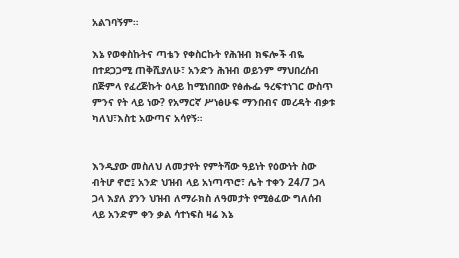አልገባኝም።

እኔ የወቀስኩትና ጣቴን የቀስርኩት የሕዝብ ክፍሎች ብዬ በተደጋጋሚ ጠቅሺያለሁ፣ አንድን ሕዝብ ወይንም ማህበረሰብ በጅምላ የፈረጅኩት ዕላይ ከሚነበበው የፅሑፌ ዓረፍተነገር ውስጥ ምንና የት ላይ ነው? የአማርኛ ሥነፅሁፍ ማንበብና መረዳት ብቃቱ ካለህ፣እስቲ አውጣና አሳየኝ።


እንዲያው መስለህ ለመታየት የምትሻው ዓይነት የዕውነት ስው ብትሆ ኖሮ፤ አንድ ህዝብ ላይ አነጣጥሮ፣ ሌት ተቀን 24/7 ጋላ ጋላ እያለ ያንን ህዝብ ለማራክስ ለዓመታት የሚፅፈው ግለሰብ ላይ አንድም ቀን ቃል ሳተነፍስ ዛሬ እኔ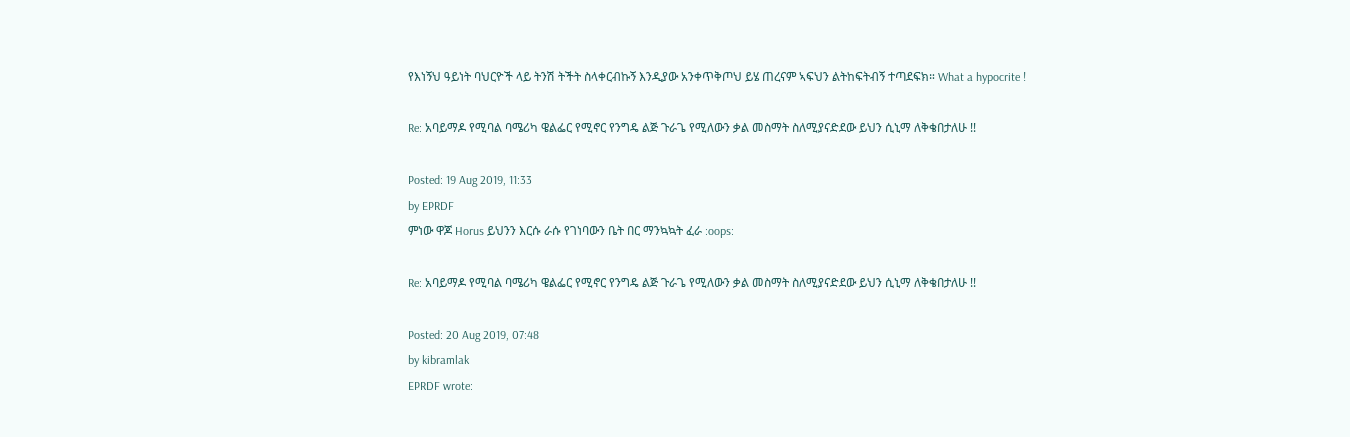የእነኝህ ዓይነት ባህርዮች ላይ ትንሽ ትችት ስላቀርብኩኝ እንዲያው አንቀጥቅጦህ ይሄ ጠረናም ኣፍህን ልትከፍትብኝ ተጣደፍክ። What a hypocrite !

Re: አባይማዶ የሚባል ባሜሪካ ዌልፌር የሚኖር የንግዴ ልጅ ጉራጌ የሚለውን ቃል መስማት ስለሚያናድደው ይህን ሲኒማ ለቅቄበታለሁ !!

Posted: 19 Aug 2019, 11:33
by EPRDF
ምነው ዋጆ Horus ይህንን እርሱ ራሱ የገነባውን ቤት በር ማንኳኳት ፈራ :oops:

Re: አባይማዶ የሚባል ባሜሪካ ዌልፌር የሚኖር የንግዴ ልጅ ጉራጌ የሚለውን ቃል መስማት ስለሚያናድደው ይህን ሲኒማ ለቅቄበታለሁ !!

Posted: 20 Aug 2019, 07:48
by kibramlak
EPRDF wrote: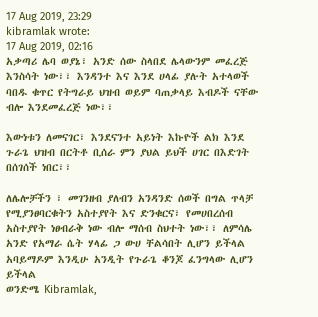17 Aug 2019, 23:29
kibramlak wrote:
17 Aug 2019, 02:16
አቃጣሪ ሌባ ወያኔ፣ አንድ ሰው ስላበደ ሌላውንም መፈረጅ እንስሳት ነው፣፣ እንዳንተ እና እንደ ሀላፊ ያሉት አተላወች ባበዱ ቁጥር የትግራይ ህዝብ ወይም ባጠቃላይ እብዶች ናቸው ብሎ እንደመፈረጅ ነው፣፣

እውነቱን ለመናገር፣ እንደናንተ አይነት እኩዮች ልክ እንደ ጉራጌ ህዝብ በርትቶ ቢሰራ ምን ያህል ይህች ሀገር በእድገት በሰገሰች ነበር፣፣

ለሌሎቻችን ፣ መገንዘብ ያለብን አንዳንድ ሰወች በግል ጥላቻ የሚያንፀባርቁትን አስተያየት እና ድንቁርና፣ የመሀበረሰብ አስተያየት ነፀብራቅ ነው ብሎ ማሰብ ስህተት ነው፣፣ ለምሳሌ አንድ የአማራ ሴት ሃላፊ ጋ ውሀ ቸልሳበት ሊሆን ይችላል አባይማዶም እንዲሁ አንዲት የጉራጌ ቆንጆ ፈንግላው ሊሆን ይችላል
ወንድሜ Kibramlak,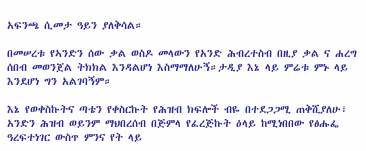አፍንጫ ሲመታ ዓይን ያለቅሳል።

በመሠረቱ የኣንድን ሰው ቃል ወስዶ መላውን የአንድ ሕብረተስብ በዚያ ቃል ና ሐረግ ሰበብ መወንጀል ትክክል እንዳልሆነ እስማማለሁኝ።ታዲያ እኔ ላይ ምሬቱ ምኑ ላይ እንደሆነ ግን አልገባኝም።

እኔ የወቀስኩትና ጣቴን የቀስርኩት የሕዝብ ክፍሎች ብዬ በተደጋጋሚ ጠቅሺያለሁ፣ አንድን ሕዝብ ወይንም ማህበረሰብ በጅምላ የፈረጅኩት ዕላይ ከሚነበበው የፅሑፌ ዓረፍተነገር ውስጥ ምንና የት ላይ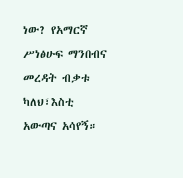ነው? የአማርኛ ሥነፅሁፍ ማንበብና መረዳት ብቃቱ ካለህ፣እስቲ አውጣና አሳየኝ።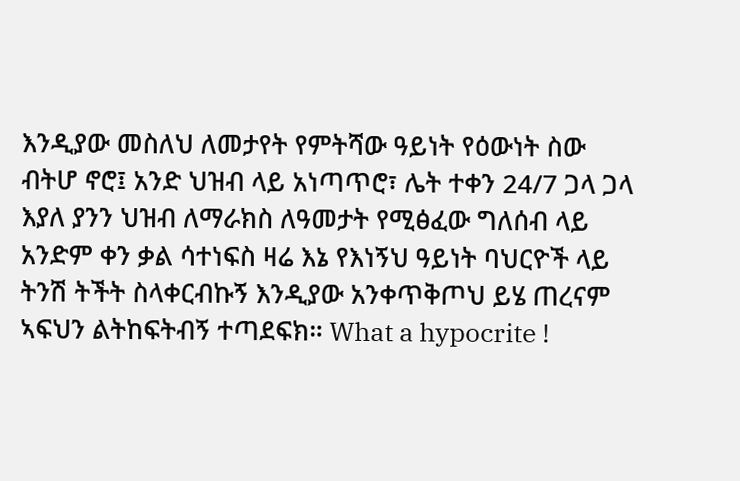እንዲያው መስለህ ለመታየት የምትሻው ዓይነት የዕውነት ስው ብትሆ ኖሮ፤ አንድ ህዝብ ላይ አነጣጥሮ፣ ሌት ተቀን 24/7 ጋላ ጋላ እያለ ያንን ህዝብ ለማራክስ ለዓመታት የሚፅፈው ግለሰብ ላይ አንድም ቀን ቃል ሳተነፍስ ዛሬ እኔ የእነኝህ ዓይነት ባህርዮች ላይ ትንሽ ትችት ስላቀርብኩኝ እንዲያው አንቀጥቅጦህ ይሄ ጠረናም ኣፍህን ልትከፍትብኝ ተጣደፍክ። What a hypocrite !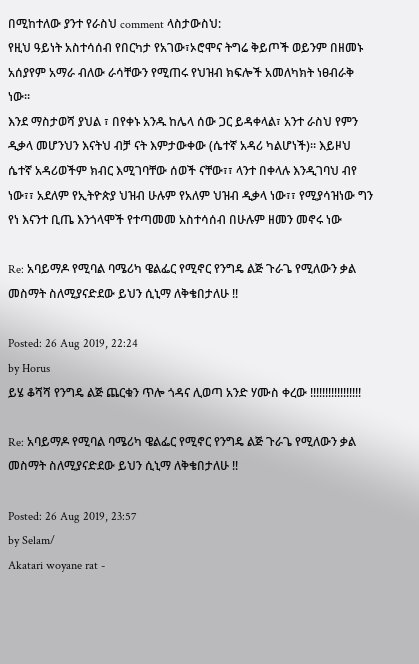በሚከተለው ያንተ የራስህ comment ላስታውስህ:
የዚህ ዓይነት አስተሳሰብ የበርካታ የአገው፣ኦሮሞና ትግሬ ቅይጦች ወይንም በዘመኑ አሰያየም አማራ ብለው ራሳቸውን የሚጠሩ የህዝብ ክፍሎች አመለካክት ነፀብራቅ ነው።
እንደ ማስታወሻ ያህል ፣ በየቀኑ አንዱ ከሌላ ሰው ጋር ይዳቀላል፣ አንተ ራስህ የምን ዲቃላ መሆንህን እናትህ ብቻ ናት እምታውቀው (ሴተኛ አዳሪ ካልሆነች)። እይዞህ ሴተኛ አዳሪወችም ክብር እሚገባቸው ሰወች ናቸው፣፣ ላንተ በቀላሉ እንዲገባህ ብየ ነው፣፣ አደለም የኢትዮጵያ ህዝብ ሁሉም የአለም ህዝብ ዲቃላ ነው፣፣ የሚያሳዝነው ግን የነ እናንተ ቢጤ እንጎላሞች የተጣመመ አስተሳሰብ በሁሉም ዘመን መኖሩ ነው

Re: አባይማዶ የሚባል ባሜሪካ ዌልፌር የሚኖር የንግዴ ልጅ ጉራጌ የሚለውን ቃል መስማት ስለሚያናድደው ይህን ሲኒማ ለቅቄበታለሁ !!

Posted: 26 Aug 2019, 22:24
by Horus
ይሄ ቆሻሻ የንግዴ ልጅ ጨርቁን ጥሎ ጎዳና ሊወጣ አንድ ሃሙስ ቀረው !!!!!!!!!!!!!!!!!

Re: አባይማዶ የሚባል ባሜሪካ ዌልፌር የሚኖር የንግዴ ልጅ ጉራጌ የሚለውን ቃል መስማት ስለሚያናድደው ይህን ሲኒማ ለቅቄበታለሁ !!

Posted: 26 Aug 2019, 23:57
by Selam/
Akatari woyane rat -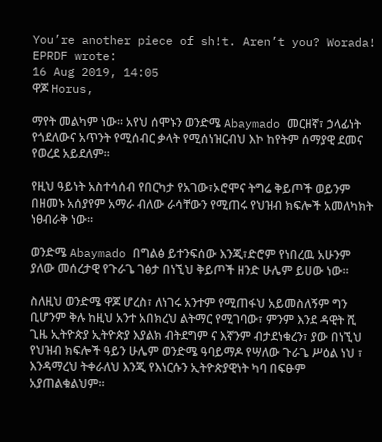You’re another piece of sh!t. Aren’t you? Worada!
EPRDF wrote:
16 Aug 2019, 14:05
ዋጆ Horus,

ማየት መልካም ነው። አየህ ሰሞኑን ወንድሜ Abaymado መርዘኛ፣ ኃላፊነት የጎደለውና አጥንት የሚሰብር ቃላት የሚሰነዝርብህ እኮ ከየትም ሰማያዊ ደመና የወረደ አይደለም።

የዚህ ዓይነት አስተሳሰብ የበርካታ የአገው፣ኦሮሞና ትግሬ ቅይጦች ወይንም በዘመኑ አሰያየም አማራ ብለው ራሳቸውን የሚጠሩ የህዝብ ክፍሎች አመለካክት ነፀብራቅ ነው።

ወንድሜ Abaymado በግልፅ ይተንፍሰው እንጂ፣ድሮም የነበረዉ አሁንም ያለው መሰረታዊ የጉራጌ ገፅታ በነኚህ ቅይጦች ዘንድ ሁሌም ይሀው ነው።

ስለዚህ ወንድሜ ዋጆ ሆረስ፣ ለነገሩ አንተም የሚጠፋህ አይመስለኝም ግን ቢሆንም ቅሉ ከዚህ አንተ አበክረህ ልትማር የሚገባው፣ ምንም እንደ ዳዊት ሺ ጊዜ ኢትዮጵያ ኢትዮጵያ እያልክ ብትደግም ና እኛንም ብታደነቁረን፣ ያው በነኚህ የህዝብ ክፍሎች ዓይን ሁሌም ወንድሜ ዓባይማዶ የሣለው ጉራጌ ሥዕል ነህ ፣ እንዳማረህ ትቀራለህ እንጂ የእነርሱን ኢትዮጵያዊነት ካባ በፍፁም አያጠልቁልህም።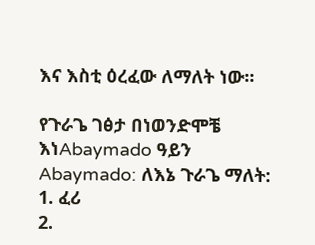እና እስቲ ዕረፈው ለማለት ነው።

የጉራጌ ገፅታ በነወንድሞቼ እነAbaymado ዓይን
Abaymado: ለእኔ ጉራጌ ማለት:
1. ፈሪ
2.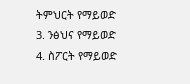ትምህርት የማይወድ
3. ንፅህና የማይወድ
4. ስፖርት የማይወድ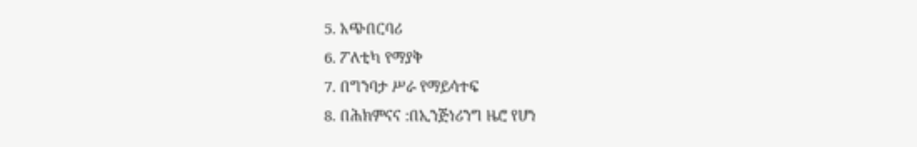5. አጭበርባሪ
6. ፖለቲካ የማያቅ
7. በግንባታ ሥራ የማይሳተፍ
8. በሕክምናና :በኢንጅነሪንግ ዜሮ የሆነ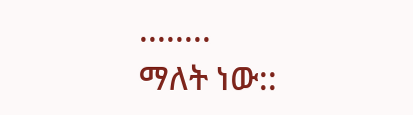........
ማለት ነው::